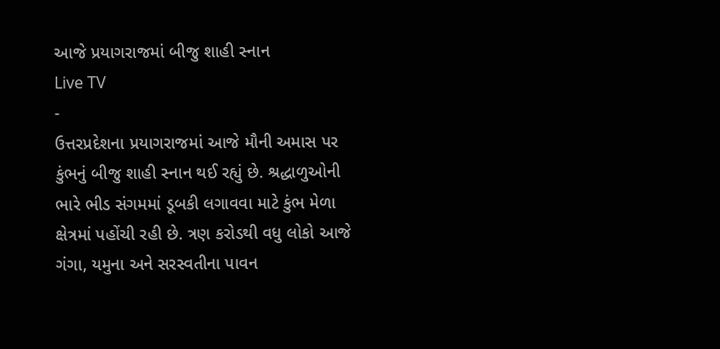આજે પ્રયાગરાજમાં બીજુ શાહી સ્નાન
Live TV
-
ઉત્તરપ્રદેશના પ્રયાગરાજમાં આજે મૌની અમાસ પર કુંભનું બીજુ શાહી સ્નાન થઈ રહ્યું છે. શ્રદ્ધાળુઓની ભારે ભીડ સંગમમાં ડૂબકી લગાવવા માટે કુંભ મેળા ક્ષેત્રમાં પહોંચી રહી છે. ત્રણ કરોડથી વધુ લોકો આજે ગંગા, યમુના અને સરસ્વતીના પાવન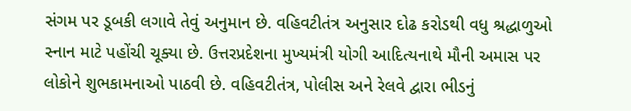સંગમ પર ડૂબકી લગાવે તેવું અનુમાન છે. વહિવટીતંત્ર અનુસાર દોઢ કરોડથી વધુ શ્રદ્ધાળુઓ સ્નાન માટે પહોંચી ચૂક્યા છે. ઉત્તરપ્રદેશના મુખ્યમંત્રી યોગી આદિત્યનાથે મૌની અમાસ પર લોકોને શુભકામનાઓ પાઠવી છે. વહિવટીતંત્ર, પોલીસ અને રેલવે દ્વારા ભીડનું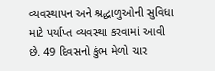વ્યવસ્થાપન અને શ્રદ્ધાળુઓની સુવિધા માટે પર્યાપ્ત વ્યવસ્થા કરવામાં આવી છે. 49 દિવસનો કુંભ મેળો ચાર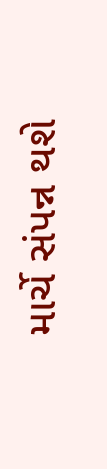માર્ચે સંપન્ન થશે